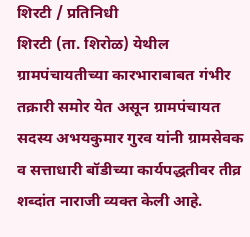शिरटी / प्रतिनिधी
शिरटी (ता. शिरोळ) येथील ग्रामपंचायतीच्या कारभाराबाबत गंभीर तक्रारी समोर येत असून ग्रामपंचायत सदस्य अभयकुमार गुरव यांनी ग्रामसेवक व सत्ताधारी बॉडीच्या कार्यपद्धतीवर तीव्र शब्दांत नाराजी व्यक्त केली आहे.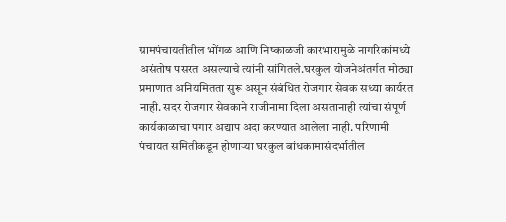ग्रामपंचायतीतील भोंगळ आणि निष्काळजी कारभारामुळे नागरिकांमध्ये असंतोष पसरत असल्याचे त्यांनी सांगितले.घरकुल योजनेअंतर्गत मोठ्या प्रमाणात अनियमितता सुरू असून संबंधित रोजगार सेवक सध्या कार्यरत नाही. सदर रोजगार सेवकाने राजीनामा दिला असतानाही त्यांचा संपूर्ण कार्यकाळाचा पगार अद्याप अदा करण्यात आलेला नाही. परिणामी पंचायत समितीकडून होणाऱ्या घरकुल बांधकामासंदर्भातील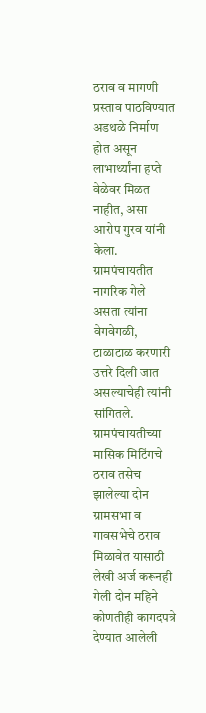ठराव व मागणी प्रस्ताव पाठविण्यात अडथळे निर्माण होत असून लाभार्थ्यांना हप्ते वेळेवर मिळत नाहीत, असा आरोप गुरव यांनी केला. ग्रामपंचायतीत नागरिक गेले असता त्यांना वेगवेगळी, टाळाटाळ करणारी उत्तरे दिली जात असल्याचेही त्यांनी सांगितले. ग्रामपंचायतीच्या मासिक मिटिंगचे ठराव तसेच झालेल्या दोन ग्रामसभा व गावसभेचे ठराव मिळावेत यासाठी लेखी अर्ज करूनही गेली दोन महिने कोणतीही कागदपत्रे देण्यात आलेली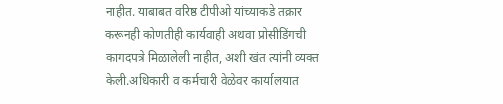नाहीत. याबाबत वरिष्ठ टीपीओ यांच्याकडे तक्रार करूनही कोणतीही कार्यवाही अथवा प्रोसीडिंगची कागदपत्रे मिळालेली नाहीत, अशी खंत त्यांनी व्यक्त केली.अधिकारी व कर्मचारी वेळेवर कार्यालयात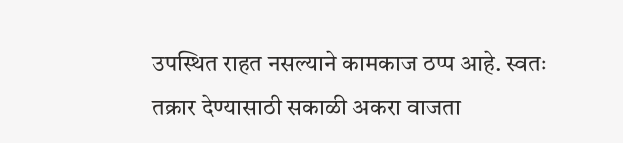उपस्थित राहत नसल्याने कामकाज ठप्प आहे. स्वतः तक्रार देण्यासाठी सकाळी अकरा वाजता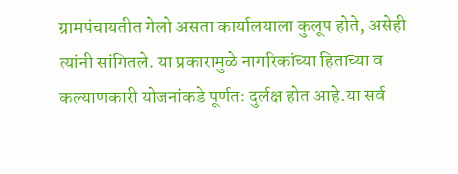ग्रामपंचायतीत गेलो असता कार्यालयाला कुलूप होते, असेही त्यांनी सांगितले. या प्रकारामुळे नागरिकांच्या हिताच्या व कल्याणकारी योजनांकडे पूर्णतः दुर्लक्ष होत आहे.या सर्व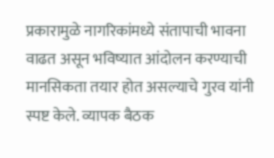प्रकारामुळे नागरिकांमध्ये संतापाची भावना वाढत असून भविष्यात आंदोलन करण्याची मानसिकता तयार होत असल्याचे गुरव यांनी स्पष्ट केले. व्यापक बैठक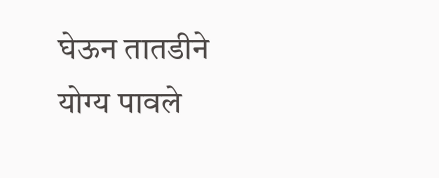घेऊन तातडीने योग्य पावले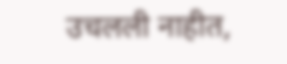उचलली नाहीत,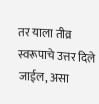तर याला तीव्र स्वरूपाचे उत्तर दिले जाईल, असा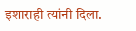इशाराही त्यांनी दिला.